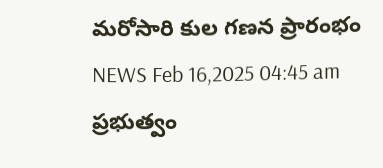మరోసారి కుల గణన ప్రారంభం
NEWS Feb 16,2025 04:45 am
ప్రభుత్వం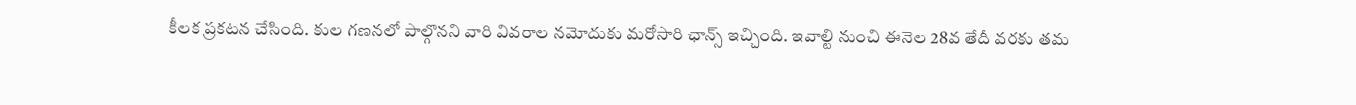కీలక ప్రకటన చేసింది. కుల గణనలో పాల్గొనని వారి వివరాల నమోదుకు మరోసారి ఛాన్స్ ఇచ్చింది. ఇవాల్టి నుంచి ఈనెల 28వ తేదీ వరకు తమ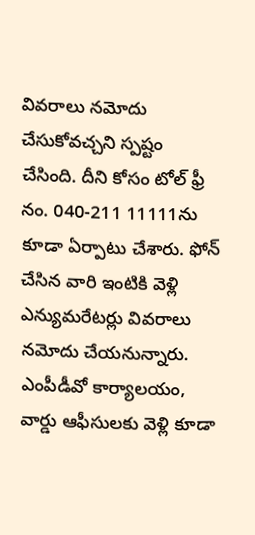వివరాలు నమోదు చేసుకోవచ్చని స్పష్టం చేసింది. దీని కోసం టోల్ ఫ్రీ నం. 040-211 11111ను కూడా ఏర్పాటు చేశారు. ఫోన్ చేసిన వారి ఇంటికి వెళ్లి ఎన్యుమరేటర్లు వివరాలు నమోదు చేయనున్నారు. ఎంపీడీవో కార్యాలయం, వార్డు ఆఫీసులకు వెళ్లి కూడా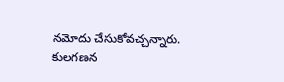నమోదు చేసుకోవచ్చన్నారు. కులగణన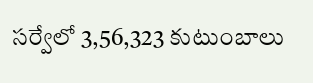సర్వేలో 3,56,323 కుటుంబాలు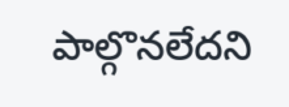పాల్గొనలేదని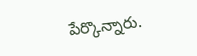పేర్కొన్నారు.